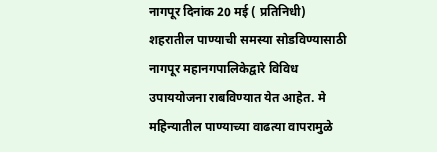नागपूर दिनांक 20 मई ( प्रतिनिधी)
शहरातील पाण्याची समस्या सोडविण्यासाठी नागपूर महानगपालिकेद्वारे विविध उपाययोजना राबविण्यात येत आहेत. मे महिन्यातील पाण्याच्या वाढत्या वापरामुळे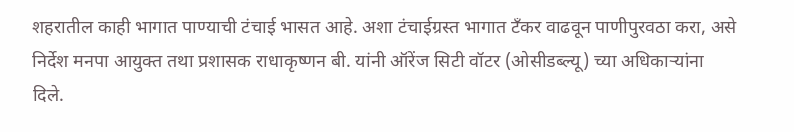शहरातील काही भागात पाण्याची टंचाई भासत आहे. अशा टंचाईग्रस्त भागात टँकर वाढवून पाणीपुरवठा करा, असे निर्देश मनपा आयुक्त तथा प्रशासक राधाकृष्णन बी. यांनी ऑरेंज सिटी वॉटर (ओसीडब्ल्यू) च्या अधिकाऱ्यांना दिले.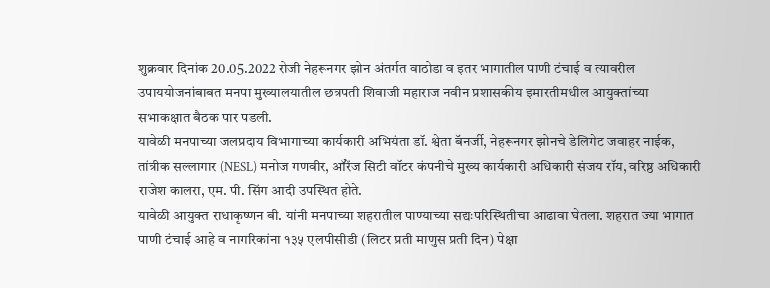शुक्रवार दिनांक 20.05.2022 रोजी नेहरूनगर झोन अंतर्गत वाठोडा व इतर भागातील पाणी टंचाई व त्यावरील उपाययोजनांबाबत मनपा मुख्यालयातील छत्रपती शिवाजी महाराज नवीन प्रशासकीय इमारतीमधील आयुक्तांच्या सभाकक्षात बैठक पार पडली.
यावेळी मनपाच्या जलप्रदाय विभागाच्या कार्यकारी अभियंता डॉ. श्वेता बॅनर्जी, नेहरूनगर झोनचे डेलिगेट जवाहर नाईक, तांत्रीक सल्लागार (NESL) मनोज गणवीर, ऑरेंज सिटी वॉटर कंपनीचे मुख्य कार्यकारी अधिकारी संजय रॉय, वरिष्ठ अधिकारी राजेश कालरा, एम. पी. सिंग आदी उपस्थित होते.
यावेळी आयुक्त राधाकृष्णन बी. यांनी मनपाच्या शहरातील पाण्याच्या सद्यःपरिस्थितीचा आढावा घेतला. शहरात ज्या भागात पाणी टंचाई आहे व नागरिकांना १३५ एलपीसीडी (लिटर प्रती माणुस प्रती दिन) पेक्षा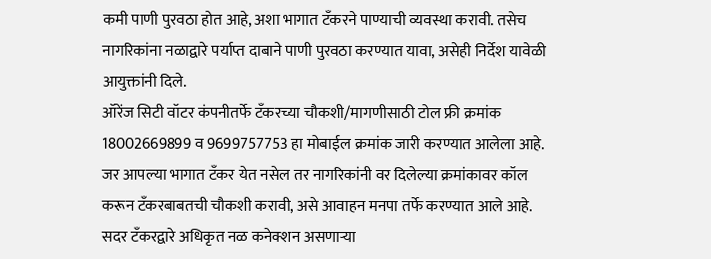कमी पाणी पुरवठा होत आहे, अशा भागात टँकरने पाण्याची व्यवस्था करावी. तसेच नागरिकांना नळाद्वारे पर्याप्त दाबाने पाणी पुरवठा करण्यात यावा, असेही निर्देश यावेळी आयुक्तांनी दिले.
ऑरेंज सिटी वॉटर कंपनीतर्फे टँकरच्या चौकशी/मागणीसाठी टोल फ्री क्रमांक 18002669899 व 9699757753 हा मोबाईल क्रमांक जारी करण्यात आलेला आहे. जर आपल्या भागात टँकर येत नसेल तर नागरिकांनी वर दिलेल्या क्रमांकावर कॉल करून टँकरबाबतची चौकशी करावी, असे आवाहन मनपा तर्फे करण्यात आले आहे. सदर टँकरद्वारे अधिकृत नळ कनेक्शन असणाऱ्या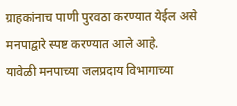ग्राहकांनाच पाणी पुरवठा करण्यात येईल असे मनपाद्वारे स्पष्ट करण्यात आले आहे.
यावेळी मनपाच्या जलप्रदाय विभागाच्या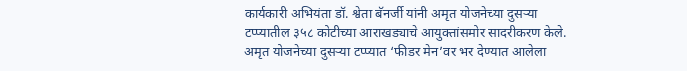कार्यकारी अभियंता डॉ. श्वेता बॅनर्जी यांनी अमृत योजनेच्या दुसऱ्या टप्प्यातील ३५८ कोटीच्या आराखड्याचे आयुक्तांसमोर सादरीकरण केले. अमृत योजनेच्या दुसऱ्या टप्प्यात ‘फीडर मेन’वर भर देण्यात आलेला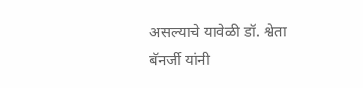असल्याचे यावेळी डॉ. श्वेता बॅनर्जी यांनी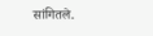सांगितले.